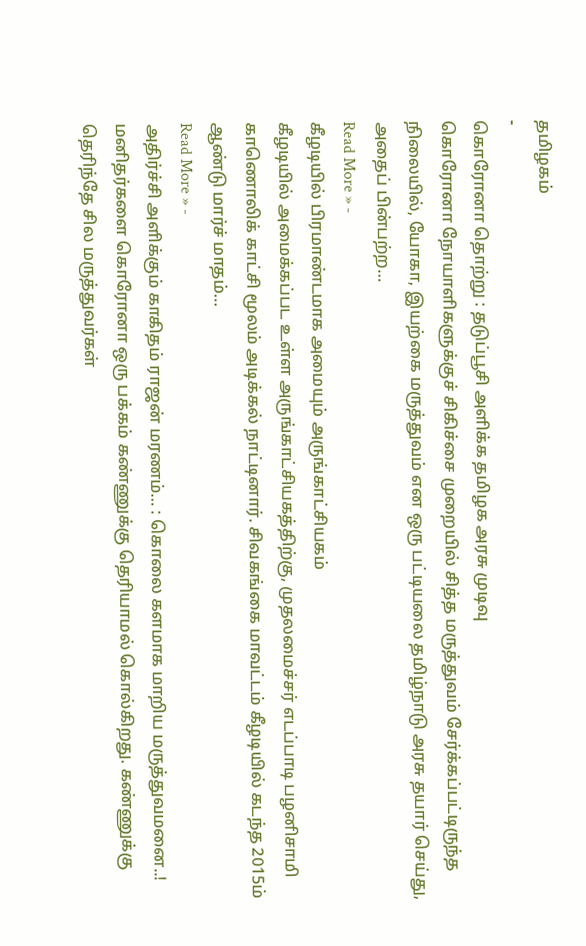தமிழகம்
-
கொரோனா தொற்று : தடுப்பூசி அளிக்க தமிழக அரசு முடிவு
கொரோனா நோயாளிகளுக்குச் சிகிச்சை முறையில் சித்த மருத்துவம் சேர்க்கப்பட்டிருந்த நிலையில், யோகா, இயற்கை மருத்துவம் என ஒரு பட்டியலை தமிழ்நாடு அரசு தயார் செய்து, அதைப் பின்பற்ற…
Read More » -
கீழடியில் பிரமாண்டமாக அமையும் அருங்காட்சியகம்
கீழடியில் அமைக்கப்பட உள்ள அருங்காட்சியகத்திற்கு, முதலமைச்சர் எடப்பாடி பழனிசாமி காணொலிக் காட்சி மூலம் அடிக்கல் நாட்டினார். சிவகங்கை மாவட்டம் கீழடியில் கடந்த 2015ம் ஆண்டு மார்ச் மாதம்…
Read More » -
அதிர்ச்சி அளிக்கும் காகிதம் ராஜன் மரணம்… : கொலை களமாக மாறிய மருத்துவமனை..!
மனிதர்களை கொரோனா ஒரு பக்கம் கண்ணுக்கு தெரியாமல் கொல்கிறது. கண்ணுக்கு தெரிந்தே சில மருத்துவர்கள்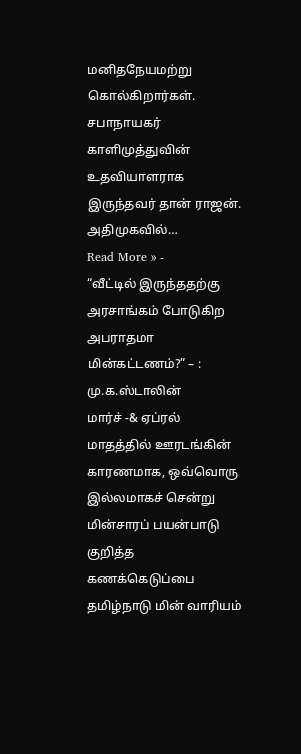மனிதநேயமற்று கொல்கிறார்கள். சபாநாயகர் காளிமுத்துவின் உதவியாளராக இருந்தவர் தான் ராஜன். அதிமுகவில்…
Read More » -
“வீட்டில் இருந்ததற்கு அரசாங்கம் போடுகிற அபராதமா மின்கட்டணம்?” – : மு.க.ஸ்டாலின்
மார்ச் -& ஏப்ரல் மாதத்தில் ஊரடங்கின் காரணமாக, ஒவ்வொரு இல்லமாகச் சென்று மின்சாரப் பயன்பாடு குறித்த கணக்கெடுப்பை தமிழ்நாடு மின் வாரியம்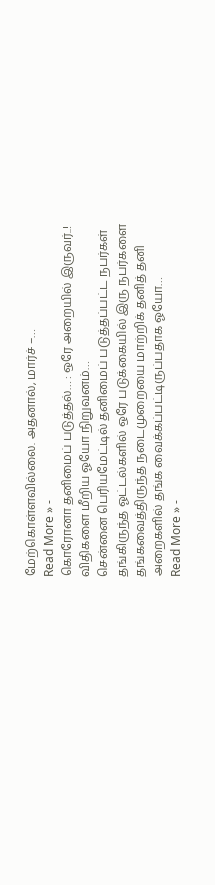மேற்கொள்ளவில்லை. அதனால், மார்ச் –…
Read More » -
கொரோனா தனிமைப் படுத்தல்… : ஒரே அறையில் இருவர்..! விதிகளை மீறிய ஓயோ நிறுவனம்…
சென்னை பெரியமேட்டில் தனிமைப் படுத்தப்பட்ட நபர்கள் தங்கிருந்த ஓட்டல்களில் ஒரே படுக்கையில் இரு நபர்களை தங்கவைத்திருந்த நடைமுறையை மாற்றிக் தனித் தனி அறைகளில் தங்க வைக்கப்பட்டிருப்பதாக ஓயோ…
Read More » -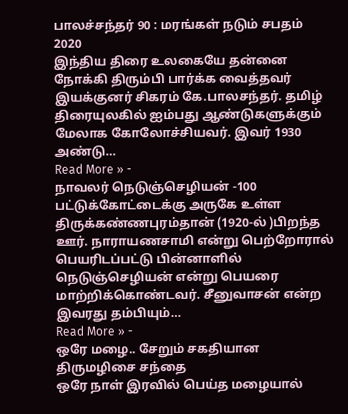பாலச்சந்தர் 90 : மரங்கள் நடும் சபதம் 2020
இந்திய திரை உலகையே தன்னை நோக்கி திரும்பி பார்க்க வைத்தவர் இயக்குனர் சிகரம் கே.பாலசந்தர். தமிழ் திரையுலகில் ஐம்பது ஆண்டுகளுக்கும் மேலாக கோலோச்சியவர். இவர் 1930 அண்டு…
Read More » -
நாவலர் நெடுஞ்செழியன் -100
பட்டுக்கோட்டைக்கு அருகே உள்ள திருக்கண்ணபுரம்தான் (1920-ல் )பிறந்த ஊர். நாராயணசாமி என்று பெற்றோரால் பெயரிடப்பட்டு பின்னாளில் நெடுஞ்செழியன் என்று பெயரை மாற்றிக்கொண்டவர். சீனுவாசன் என்ற இவரது தம்பியும்…
Read More » -
ஒரே மழை.. சேறும் சகதியான திருமழிசை சந்தை
ஒரே நாள் இரவில் பெய்த மழையால்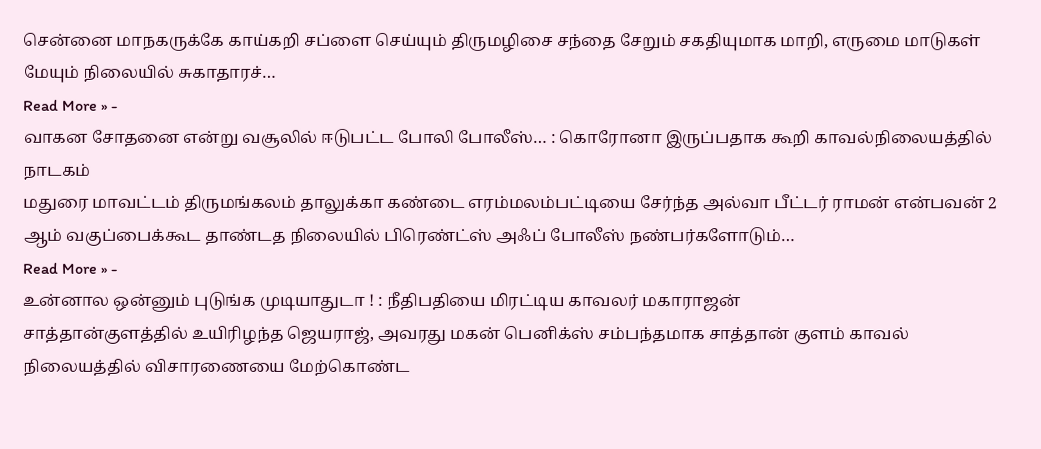சென்னை மாநகருக்கே காய்கறி சப்ளை செய்யும் திருமழிசை சந்தை சேறும் சகதியுமாக மாறி, எருமை மாடுகள் மேயும் நிலையில் சுகாதாரச்…
Read More » -
வாகன சோதனை என்று வசூலில் ஈடுபட்ட போலி போலீஸ்… : கொரோனா இருப்பதாக கூறி காவல்நிலையத்தில் நாடகம்
மதுரை மாவட்டம் திருமங்கலம் தாலுக்கா கண்டை எரம்மலம்பட்டியை சேர்ந்த அல்வா பீட்டர் ராமன் என்பவன் 2 ஆம் வகுப்பைக்கூட தாண்டத நிலையில் பிரெண்ட்ஸ் அஃப் போலீஸ் நண்பர்களோடும்…
Read More » -
உன்னால ஒன்னும் புடுங்க முடியாதுடா ! : நீதிபதியை மிரட்டிய காவலர் மகாராஜன்
சாத்தான்குளத்தில் உயிரிழந்த ஜெயராஜ், அவரது மகன் பெனிக்ஸ் சம்பந்தமாக சாத்தான் குளம் காவல் நிலையத்தில் விசாரணையை மேற்கொண்ட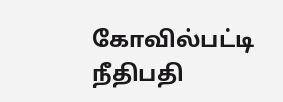கோவில்பட்டி நீதிபதி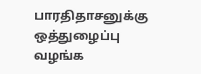பாரதிதாசனுக்கு ஒத்துழைப்பு வழங்க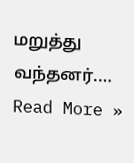மறுத்து வந்தனர்.…
Read More »